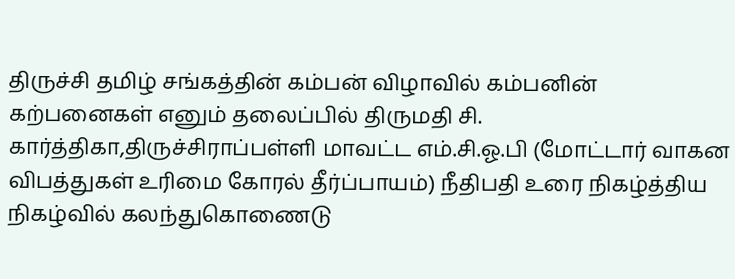திருச்சி தமிழ் சங்கத்தின் கம்பன் விழாவில் கம்பனின் கற்பனைகள் எனும் தலைப்பில் திருமதி சி. கார்த்திகா,திருச்சிராப்பள்ளி மாவட்ட எம்.சி.ஓ.பி (மோட்டார் வாகன விபத்துகள் உரிமை கோரல் தீர்ப்பாயம்) நீதிபதி உரை நிகழ்த்திய நிகழ்வில் கலந்துகொணைடு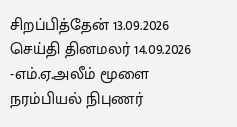சிறப்பித்தேன் 13.09.2026 செய்தி தினமலர் 14.09.2026 -எம்.ஏ.அலீம் மூளை நரம்பியல் நிபுணர்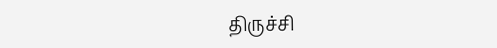திருச்சி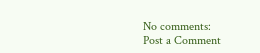No comments:
Post a Comment